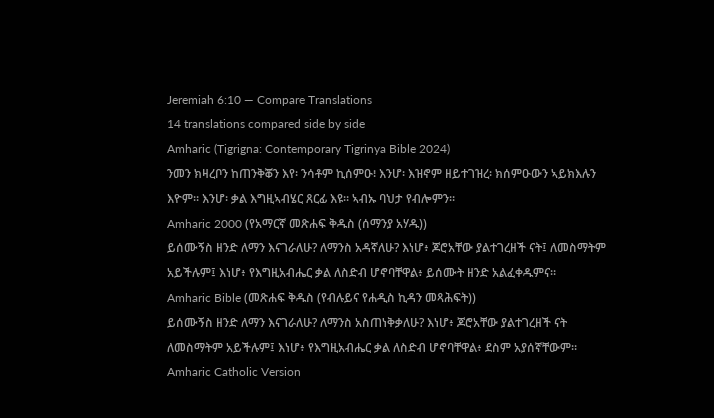Jeremiah 6:10 — Compare Translations
14 translations compared side by side
Amharic (Tigrigna: Contemporary Tigrinya Bible 2024)
ንመን ክዛረቦን ከጠንቅቖን እየ፡ ንሳቶም ኪሰምዑ፧ እንሆ፡ እዝኖም ዘይተገዝረ፡ ክሰምዑውን ኣይክእሉን እዮም። እንሆ፡ ቃል እግዚኣብሄር ጸርፊ እዩ። ኣብኡ ባህታ የብሎምን።
Amharic 2000 (የአማርኛ መጽሐፍ ቅዱስ (ሰማንያ አሃዱ))
ይሰሙኝስ ዘንድ ለማን እናገራለሁ? ለማንስ አዳኛለሁ? እነሆ፥ ጆሮአቸው ያልተገረዘች ናት፤ ለመስማትም አይችሉም፤ እነሆ፥ የእግዚአብሔር ቃል ለስድብ ሆኖባቸዋል፥ ይሰሙት ዘንድ አልፈቀዱምና።
Amharic Bible (መጽሐፍ ቅዱስ (የብሉይና የሐዲስ ኪዳን መጻሕፍት))
ይሰሙኝስ ዘንድ ለማን እናገራለሁ? ለማንስ አስጠነቅቃለሁ? እነሆ፥ ጆሮአቸው ያልተገረዘች ናት ለመስማትም አይችሉም፤ እነሆ፥ የእግዚአብሔር ቃል ለስድብ ሆኖባቸዋል፥ ደስም አያሰኛቸውም።
Amharic Catholic Version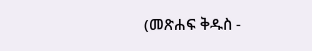(መጽሐፍ ቅዱስ -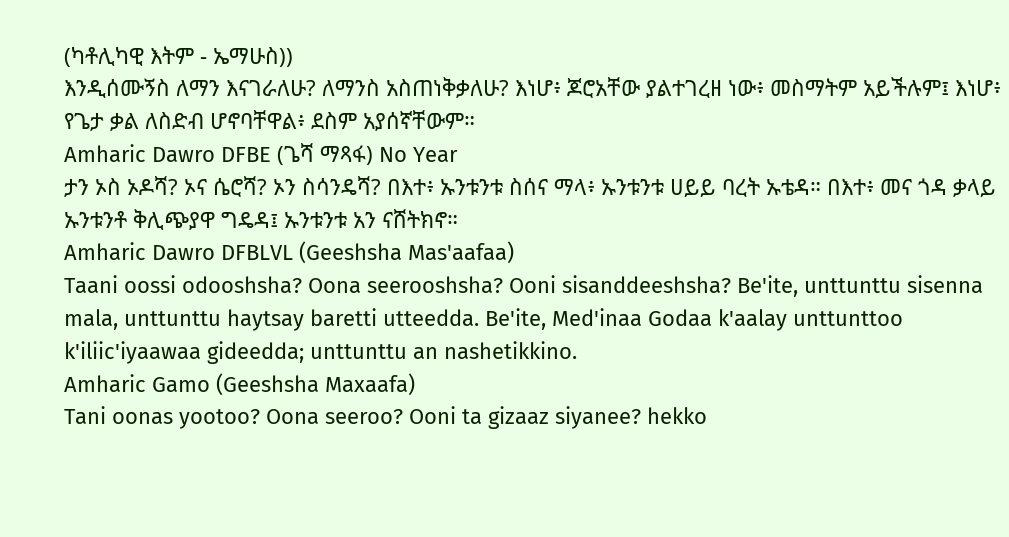(ካቶሊካዊ እትም - ኤማሁስ))
እንዲሰሙኝስ ለማን እናገራለሁ? ለማንስ አስጠነቅቃለሁ? እነሆ፥ ጆሮአቸው ያልተገረዘ ነው፥ መስማትም አይችሉም፤ እነሆ፥ የጌታ ቃል ለስድብ ሆኖባቸዋል፥ ደስም አያሰኛቸውም።
Amharic Dawro DFBE (ጌሻ ማጻፋ) No Year
ታን ኦስ ኦዶሻ? ኦና ሴሮሻ? ኦን ስሳንዴሻ? በእተ፥ ኡንቱንቱ ስሰና ማላ፥ ኡንቱንቱ ሀይይ ባረት ኡቴዳ። በእተ፥ መና ጎዳ ቃላይ ኡንቱንቶ ቅሊጭያዋ ግዴዳ፤ ኡንቱንቱ አን ናሸትክኖ።
Amharic Dawro DFBLVL (Geeshsha Mas'aafaa)
Taani oossi odooshsha? Oona seerooshsha? Ooni sisanddeeshsha? Be'ite, unttunttu sisenna mala, unttunttu haytsay baretti utteedda. Be'ite, Med'inaa Godaa k'aalay unttunttoo k'iliic'iyaawaa gideedda; unttunttu an nashetikkino.
Amharic Gamo (Geeshsha Maxaafa)
Tani oonas yootoo? Oona seeroo? Ooni ta gizaaz siyanee? hekko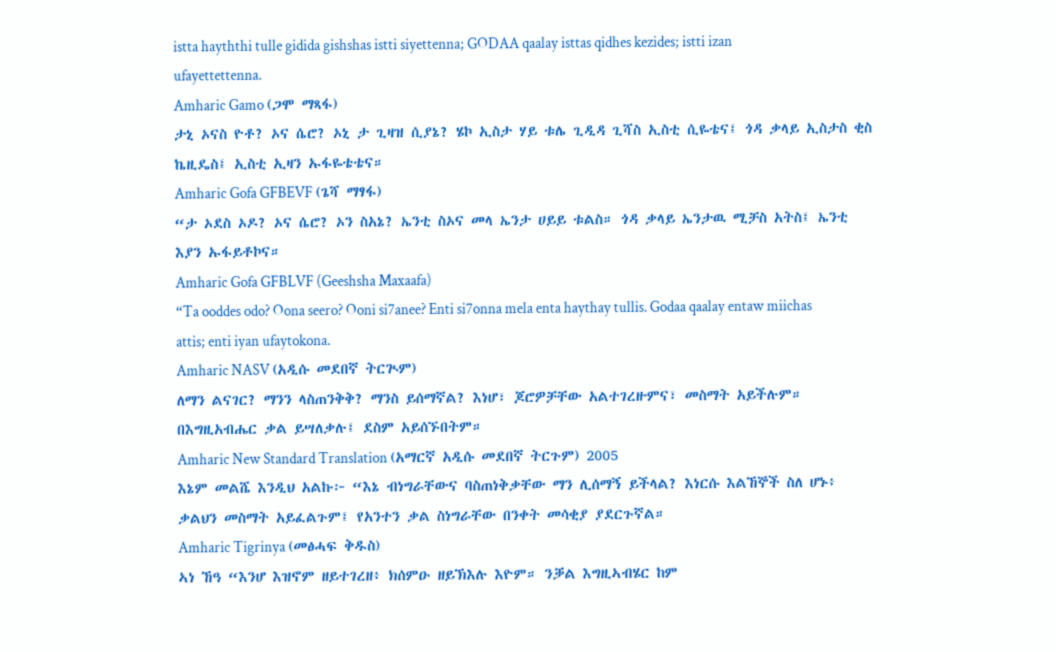istta hayththi tulle gidida gishshas istti siyettenna; GODAA qaalay isttas qidhes kezides; istti izan ufayettettenna.
Amharic Gamo (ጋሞ ማጻፋ)
ታኒ ኦናስ ዮቶ? ኦና ሴሮ? ኦኒ ታ ጊዛዝ ሲያኔ? ሄኮ ኢስታ ሃይ ቱሌ ጊዲዳ ጊሻስ ኢስቲ ሲዬቴና፤ ጎዳ ቃላይ ኢስታስ ቂስ ኬዚዴስ፤ ኢስቲ ኢዛን ኡፋዬቴቴና።
Amharic Gofa GFBEVF (ጌሻ ማፃፋ)
“ታ ኦደስ ኦዶ? ኦና ሴሮ? ኦን ስአኔ? ኤንቲ ስኦና መላ ኤንታ ሀይይ ቱልስ። ጎዳ ቃላይ ኤንታዉ ሚቻስ አትስ፤ ኤንቲ እያን ኡፋይቶኮና።
Amharic Gofa GFBLVF (Geeshsha Maxaafa)
“Ta ooddes odo? Oona seero? Ooni si7anee? Enti si7onna mela enta haythay tullis. Godaa qaalay entaw miichas attis; enti iyan ufaytokona.
Amharic NASV (አዲሱ መደበኛ ትርጒም)
ለማን ልናገር? ማንን ላስጠንቅቅ? ማንስ ይሰማኛል? እነሆ፣ ጆሮዎቻቸው አልተገረዙምና፣ መስማት አይችሉም። በእግዚአብሔር ቃል ይሣለቃሉ፤ ደስም አይሰኙበትም።
Amharic New Standard Translation (አማርኛ አዲሱ መደበኛ ትርጉም) 2005
እኔም መልሼ እንዲህ አልኩ፦ “እኔ ብነግራቸውና ባስጠነቅቃቸው ማን ሊሰማኝ ይችላል? እነርሱ እልኸኞች ስለ ሆኑ፥ ቃልህን መስማት አይፈልጉም፤ የአንተን ቃል ስነግራቸው በንቀት መሳቂያ ያደርጉኛል።
Amharic Tigrinya (መፅሓፍ ቅዱስ)
ኣነ ኸዓ “እንሆ እዝኖም ዘይተገረዘ፥ ክሰምዑ ዘይኽእሉ እዮም። ንቓል እግዚኣብሄር ከም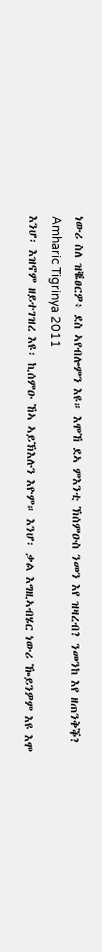ነውሪ ስለ ዝቘፀርዎ፥ ደስ ኣየብሎምን እዩ። እሞኸ ደኣ ምእንቲ ኽሰምዑስ ንመን እየ ዝዛረብ? ንመንከ እየ ዘጠንቅቕ?
Amharic Tigrinya 2011
እንሆ፡ እዝኖም ዘይተገዝረ እዩ፡ ኪሰምዑ ኸኣ ኣይኽእሉን እዮም። እንሆ፡ ቃል እግዚኣብሄር ነውሪ ዀይንዎም እዩ እሞ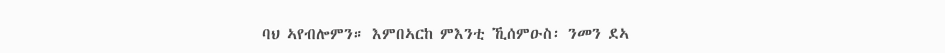ባህ ኣየብሎምን። እምበኣርከ ምእንቲ ኺሰምዑስ፡ ንመን ደኣ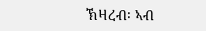ኽዛረብ፡ ኣብ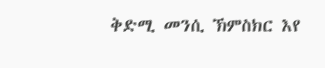ቅድሚ መንሲ ኽምስክር እየ